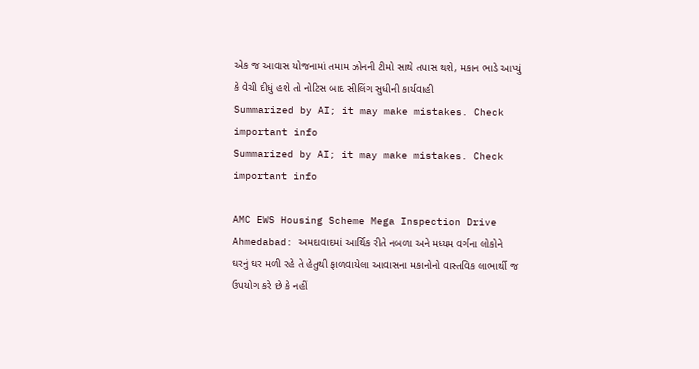એક જ આવાસ યોજનામાં તમામ ઝોનની ટીમો સાથે તપાસ થશે, મકાન ભાડે આપ્યું કે વેચી દીધું હશે તો નોટિસ બાદ સીલિંગ સુધીની કાર્યવાહી
Summarized by AI; it may make mistakes. Check important info
Summarized by AI; it may make mistakes. Check important info

AMC EWS Housing Scheme Mega Inspection Drive Ahmedabad: અમદાવાદમાં આર્થિક રીતે નબળા અને મધ્યમ વર્ગના લોકોને ઘરનું ઘર મળી રહે તે હેતુથી ફાળવાયેલા આવાસના મકાનોનો વાસ્તવિક લાભાર્થી જ ઉપયોગ કરે છે કે નહીં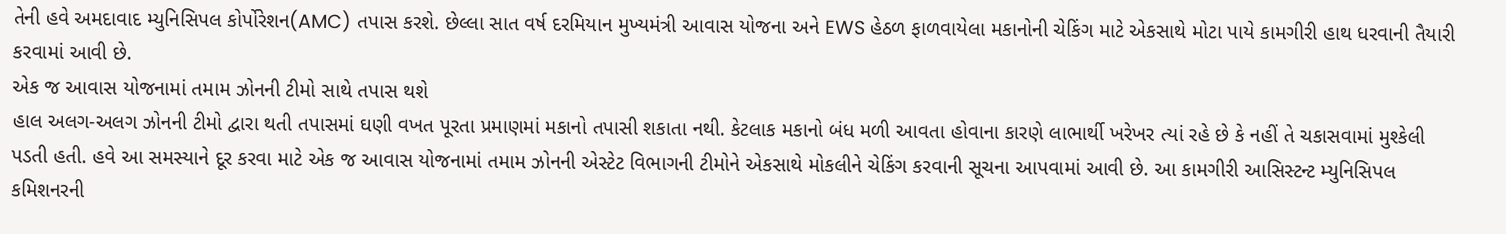તેની હવે અમદાવાદ મ્યુનિસિપલ કોર્પોરેશન(AMC) તપાસ કરશે. છેલ્લા સાત વર્ષ દરમિયાન મુખ્યમંત્રી આવાસ યોજના અને EWS હેઠળ ફાળવાયેલા મકાનોની ચેકિંગ માટે એકસાથે મોટા પાયે કામગીરી હાથ ધરવાની તૈયારી કરવામાં આવી છે.
એક જ આવાસ યોજનામાં તમામ ઝોનની ટીમો સાથે તપાસ થશે
હાલ અલગ-અલગ ઝોનની ટીમો દ્વારા થતી તપાસમાં ઘણી વખત પૂરતા પ્રમાણમાં મકાનો તપાસી શકાતા નથી. કેટલાક મકાનો બંધ મળી આવતા હોવાના કારણે લાભાર્થી ખરેખર ત્યાં રહે છે કે નહીં તે ચકાસવામાં મુશ્કેલી પડતી હતી. હવે આ સમસ્યાને દૂર કરવા માટે એક જ આવાસ યોજનામાં તમામ ઝોનની એસ્ટેટ વિભાગની ટીમોને એકસાથે મોકલીને ચેકિંગ કરવાની સૂચના આપવામાં આવી છે. આ કામગીરી આસિસ્ટન્ટ મ્યુનિસિપલ કમિશનરની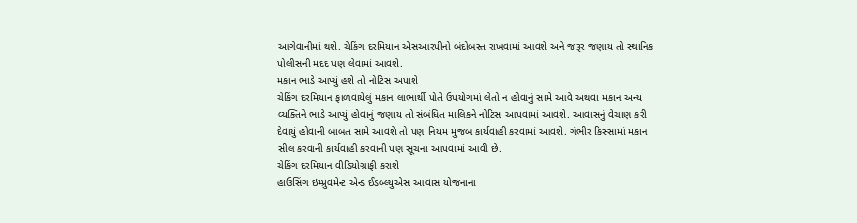આગેવાનીમાં થશે. ચેકિંગ દરમિયાન એસઆરપીનો બંદોબસ્ત રાખવામાં આવશે અને જરૂર જણાય તો સ્થાનિક પોલીસની મદદ પણ લેવામાં આવશે.
મકાન ભાડે આપ્યું હશે તો નોટિસ અપાશે
ચેકિંગ દરમિયાન ફાળવાયેલું મકાન લાભાર્થી પોતે ઉપયોગમાં લેતો ન હોવાનું સામે આવે અથવા મકાન અન્ય વ્યક્તિને ભાડે આપ્યું હોવાનું જણાય તો સંબંધિત માલિકને નોટિસ આપવામાં આવશે. આવાસનું વેચાણ કરી દેવાયું હોવાની બાબત સામે આવશે તો પણ નિયમ મુજબ કાર્યવાહી કરવામાં આવશે. ગંભીર કિસ્સામાં મકાન સીલ કરવાની કાર્યવાહી કરવાની પણ સૂચના આપવામાં આવી છે.
ચેકિંગ દરમિયાન વીડિયોગ્રાફી કરાશે
હાઉસિંગ ઇમ્પ્રુવમેન્ટ એન્ડ ઈડબ્લ્યુએસ આવાસ યોજનાના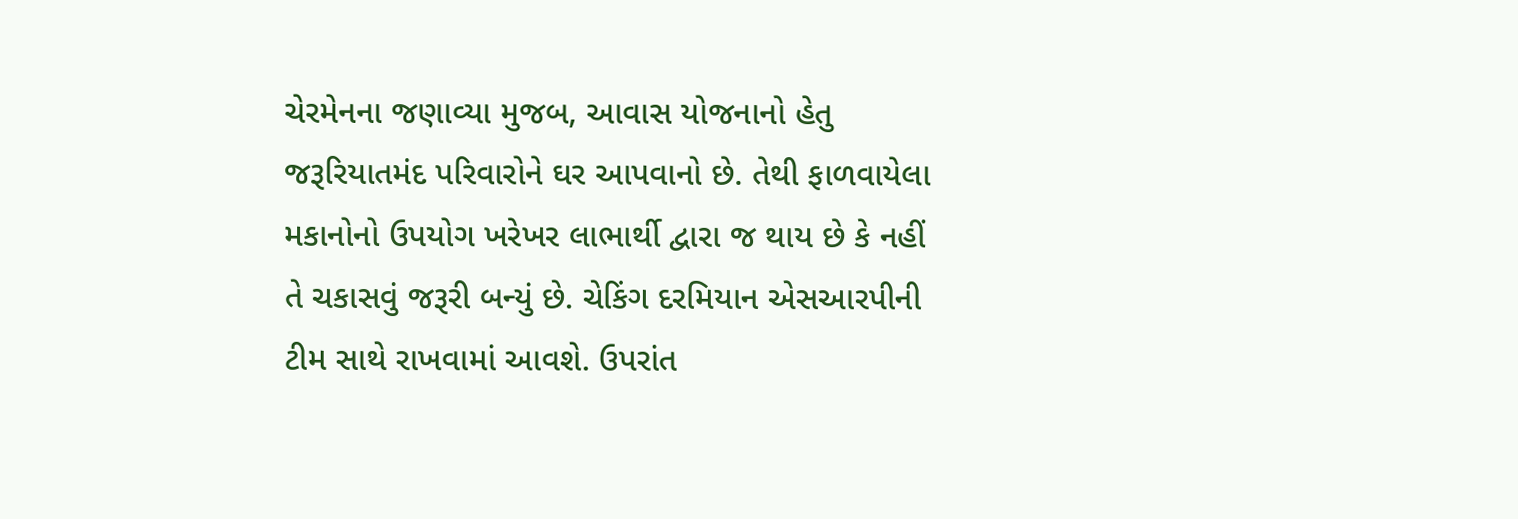ચેરમેનના જણાવ્યા મુજબ, આવાસ યોજનાનો હેતુ જરૂરિયાતમંદ પરિવારોને ઘર આપવાનો છે. તેથી ફાળવાયેલા મકાનોનો ઉપયોગ ખરેખર લાભાર્થી દ્વારા જ થાય છે કે નહીં તે ચકાસવું જરૂરી બન્યું છે. ચેકિંગ દરમિયાન એસઆરપીની ટીમ સાથે રાખવામાં આવશે. ઉપરાંત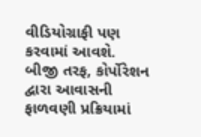વીડિયોગ્રાફી પણ કરવામાં આવશે.
બીજી તરફ, કોર્પોરેશન દ્વારા આવાસની ફાળવણી પ્રક્રિયામાં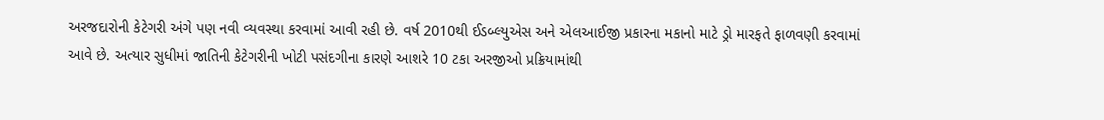અરજદારોની કેટેગરી અંગે પણ નવી વ્યવસ્થા કરવામાં આવી રહી છે. વર્ષ 2010થી ઈડબ્લ્યુએસ અને એલઆઈજી પ્રકારના મકાનો માટે ડ્રો મારફતે ફાળવણી કરવામાં આવે છે. અત્યાર સુધીમાં જાતિની કેટેગરીની ખોટી પસંદગીના કારણે આશરે 10 ટકા અરજીઓ પ્રક્રિયામાંથી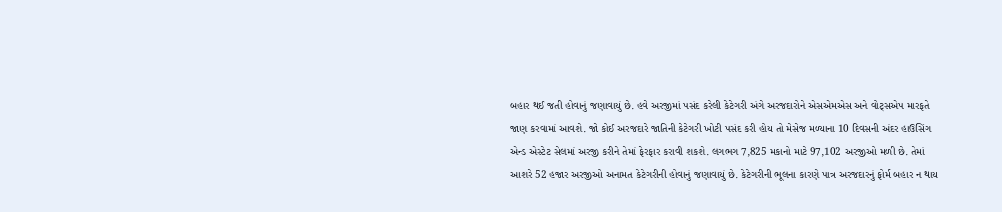બહાર થઈ જતી હોવાનું જણાવાયું છે. હવે અરજીમાં પસંદ કરેલી કેટેગરી અંગે અરજદારોને એસએમએસ અને વોટ્સએપ મારફતે જાણ કરવામાં આવશે. જો કોઈ અરજદારે જાતિની કેટેગરી ખોટી પસંદ કરી હોય તો મેસેજ મળ્યાના 10 દિવસની અંદર હાઉસિંગ એન્ડ એસ્ટેટ સેલમાં અરજી કરીને તેમાં ફેરફાર કરાવી શકશે. લગભગ 7,825 મકાનો માટે 97,102 અરજીઓ મળી છે. તેમાં આશરે 52 હજાર અરજીઓ અનામત કેટેગરીની હોવાનું જણાવાયું છે. કેટેગરીની ભૂલના કારણે પાત્ર અરજદારનું ફોર્મ બહાર ન થાય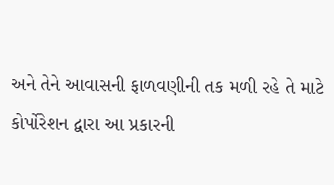અને તેને આવાસની ફાળવણીની તક મળી રહે તે માટે કોર્પોરેશન દ્વારા આ પ્રકારની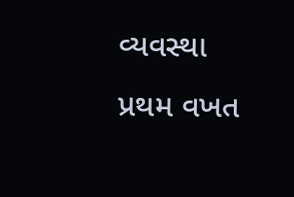વ્યવસ્થા પ્રથમ વખત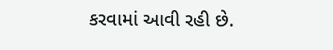કરવામાં આવી રહી છે.